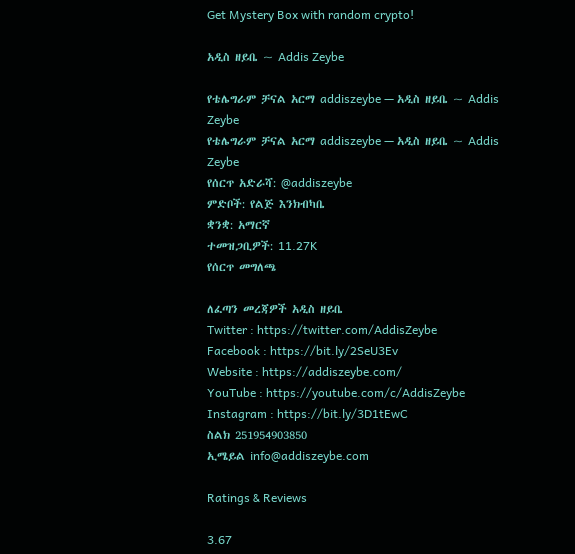Get Mystery Box with random crypto!

አዲስ ዘይቤ ~ Addis Zeybe

የቴሌግራም ቻናል አርማ addiszeybe — አዲስ ዘይቤ ~ Addis Zeybe
የቴሌግራም ቻናል አርማ addiszeybe — አዲስ ዘይቤ ~ Addis Zeybe
የሰርጥ አድራሻ: @addiszeybe
ምድቦች: የልጅ እንክብካቤ
ቋንቋ: አማርኛ
ተመዝጋቢዎች: 11.27K
የሰርጥ መግለጫ

ለፈጣን መረጃዎች አዲስ ዘይቤ
Twitter : https://twitter.com/AddisZeybe
Facebook : https://bit.ly/2SeU3Ev
Website : https://addiszeybe.com/
YouTube : https://youtube.com/c/AddisZeybe
Instagram : https://bit.ly/3D1tEwC
ስልክ 251954903850
ኢሜይል info@addiszeybe.com

Ratings & Reviews

3.67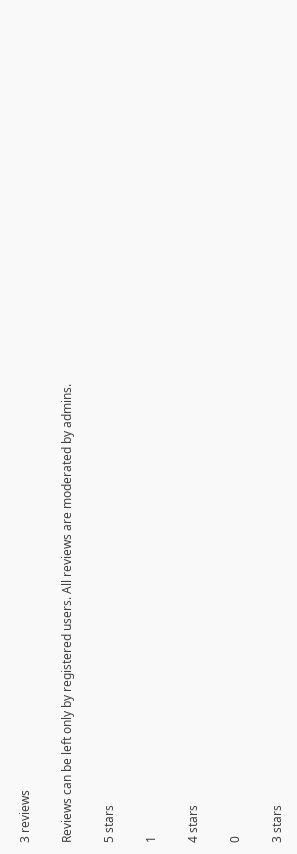3 reviews

Reviews can be left only by registered users. All reviews are moderated by admins.

5 stars

1

4 stars

0

3 stars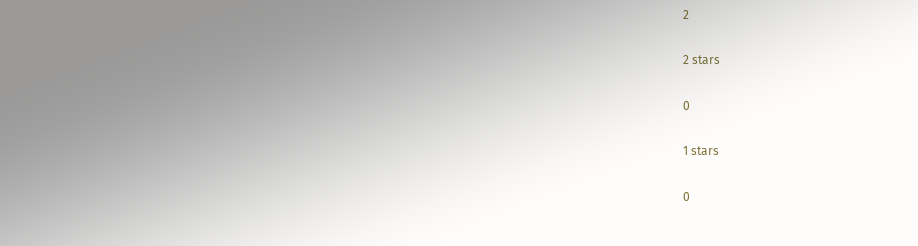2

2 stars

0

1 stars

0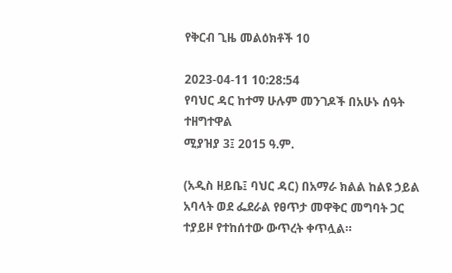የቅርብ ጊዜ መልዕክቶች 10

2023-04-11 10:28:54
የባህር ዳር ከተማ ሁሉም መንገዶች በአሁኑ ሰዓት ተዘግተዋል
ሚያዝያ 3፤ 2015 ዓ.ም.

(አዲስ ዘይቤ፤ ባህር ዳር) በአማራ ክልል ከልዩ ኃይል አባላት ወደ ፌደራል የፀጥታ መዋቅር መግባት ጋር ተያይዞ የተከሰተው ውጥረት ቀጥሏል።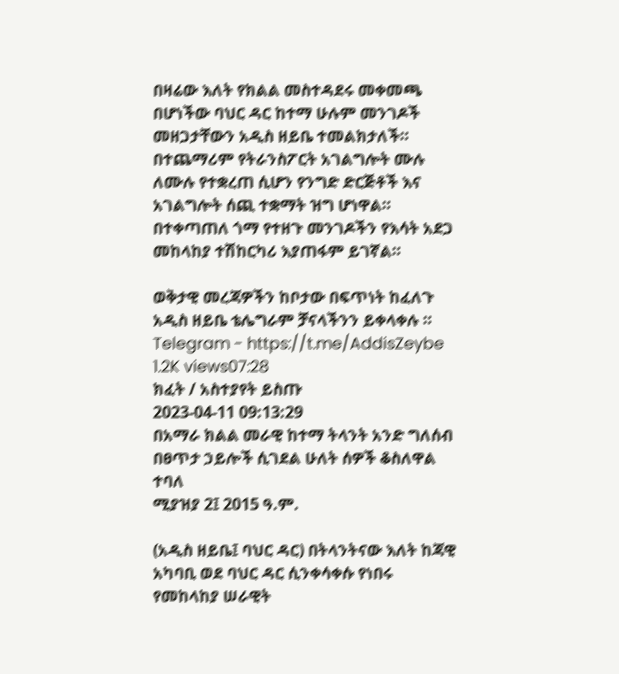በዛሬው እለት የክልል መስተዳደሩ መቀመጫ በሆነችው ባህር ዳር ከተማ ሁሉም መንገዶች መዘጋታቸውን አዲስ ዘይቤ ተመልክታለች። በተጨማሪም የትራንስፖርት አገልግሎት ሙሉ ለሙሉ የተቋረጠ ሲሆን የንግድ ድርጅቶች እና አገልግሎት ሰጪ ተቋማት ዝግ ሆነዋል።
በተቀጣጠለ ጎማ የተዘጉ መንገዶችን የእሳት አደጋ መከላከያ ተሽከርካሪ እያጠፋም ይገኛል።

ወቅታዊ መረጃዎችን ከቦታው በፍጥነት ከፈለጉ አዲስ ዘይቤ ቴሌግራም ቻናላችንን ይቀላቀሉ ።
Telegram - https://t.me/AddisZeybe
1.2K views07:28
ክፈት / አስተያየት ይስጡ
2023-04-11 09:13:29
በአማራ ክልል መራዊ ከተማ ትላንት አንድ ግለሰብ በፀጥታ ኃይሎች ሲገደል ሁለት ሰዎች ቆስለዋል ተባለ
ሚያዝያ 2፤ 2015 ዓ.ም.

(አዲስ ዘይቤ፤ ባህር ዳር) በትላንትናው እለት ከጃዊ አካባቢ ወደ ባህር ዳር ሲንቀሳቀሱ የነበሩ የመከላከያ ሠራዊት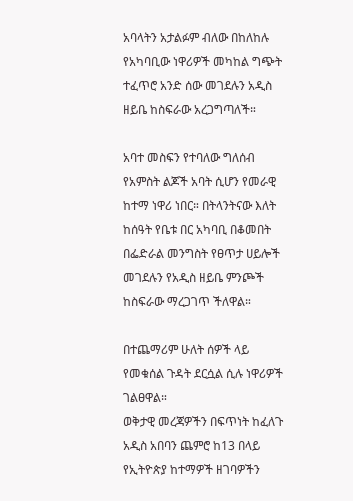አባላትን አታልፉም ብለው በከለከሉ የአካባቢው ነዋሪዎች መካከል ግጭት ተፈጥሮ አንድ ሰው መገደሉን አዲስ ዘይቤ ከስፍራው አረጋግጣለች።

አባተ መስፍን የተባለው ግለሰብ የአምስት ልጆች አባት ሲሆን የመራዊ ከተማ ነዋሪ ነበር። በትላንትናው እለት ከሰዓት የቤቱ በር አካባቢ በቆመበት በፌድራል መንግስት የፀጥታ ሀይሎች መገደሉን የአዲስ ዘይቤ ምንጮች ከስፍራው ማረጋገጥ ችለዋል።

በተጨማሪም ሁለት ሰዎች ላይ የመቁሰል ጉዳት ደርሷል ሲሉ ነዋሪዎች ገልፀዋል።
ወቅታዊ መረጃዎችን በፍጥነት ከፈለጉ አዲስ አበባን ጨምሮ ከ13 በላይ የኢትዮጵያ ከተማዎች ዘገባዎችን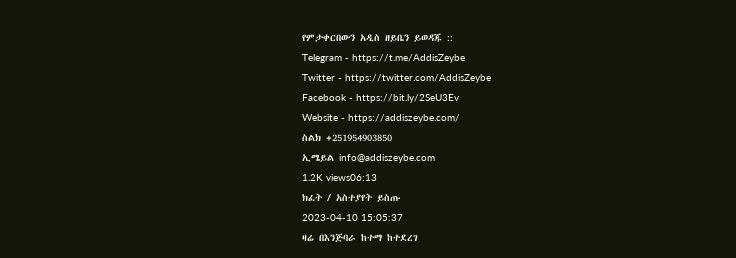የምታቀርበውን አዲስ ዘይቤን ይወዳጁ ::
Telegram - https://t.me/AddisZeybe
Twitter - https://twitter.com/AddisZeybe
Facebook - https://bit.ly/2SeU3Ev
Website - https://addiszeybe.com/
ስልክ +251954903850
ኢሜይል info@addiszeybe.com
1.2K views06:13
ክፈት / አስተያየት ይስጡ
2023-04-10 15:05:37
ዛሬ በእንጅባራ ከተማ ከተደረገ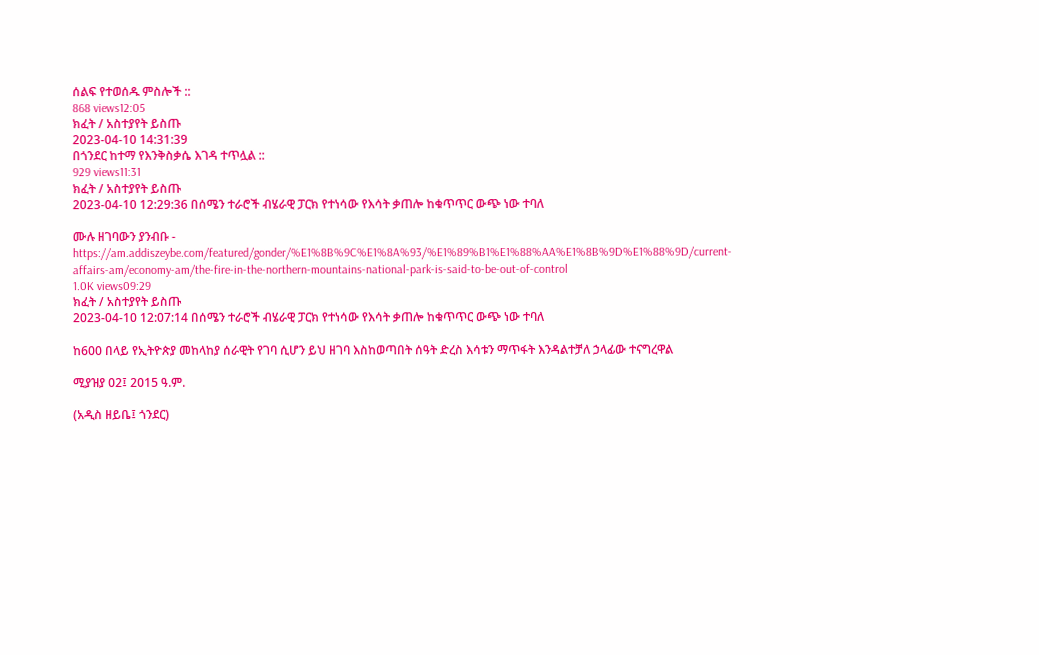ሰልፍ የተወሰዱ ምስሎች ::
868 views12:05
ክፈት / አስተያየት ይስጡ
2023-04-10 14:31:39
በጎንደር ከተማ የእንቅስቃሴ እገዳ ተጥሏል ::
929 views11:31
ክፈት / አስተያየት ይስጡ
2023-04-10 12:29:36 በሰሜን ተራሮች ብሄራዊ ፓርክ የተነሳው የእሳት ቃጠሎ ከቁጥጥር ውጭ ነው ተባለ

ሙሉ ዘገባውን ያንብቡ - https://am.addiszeybe.com/featured/gonder/%E1%8B%9C%E1%8A%93/%E1%89%B1%E1%88%AA%E1%8B%9D%E1%88%9D/current-affairs-am/economy-am/the-fire-in-the-northern-mountains-national-park-is-said-to-be-out-of-control
1.0K views09:29
ክፈት / አስተያየት ይስጡ
2023-04-10 12:07:14 በሰሜን ተራሮች ብሄራዊ ፓርክ የተነሳው የእሳት ቃጠሎ ከቁጥጥር ውጭ ነው ተባለ

ከ600 በላይ የኢትዮጵያ መከላከያ ሰራዊት የገባ ሲሆን ይህ ዘገባ እስከወጣበት ሰዓት ድረስ እሳቱን ማጥፋት እንዳልተቻለ ኃላፊው ተናግረዋል

ሚያዝያ 02፤ 2015 ዓ.ም.

(አዲስ ዘይቤ፤ ጎንደር)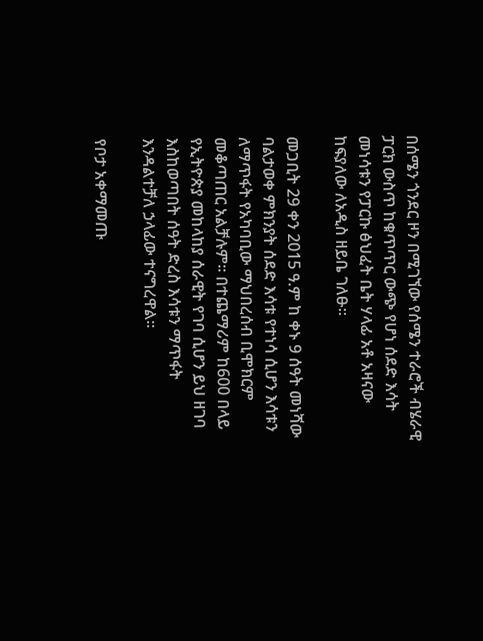በሰሜን ጎንደር ዞን በሚገኘው የሰሜን ተራሮች ብሄራዊ ፓርክ ውስጥ ከቁጥጥር ውጭ የሆነ ሰደድ እሳት መነሳቱን የፓርኩ ፅህፈት ቤት ሃላፊ አቶ አዛናው ከፍያለው ለአዲስ ዘይቤ ገለፁ።

መጋቢት 29 ቀን 2015 ዓ.ም ከ ቀኑ 9 ሰዓት መነሻው ባልታወቀ ምክንያት ሰደድ እሳቱ የተነሳ ሲሆን እሳቱን ለማጥፋት የአካባቢው ማህበረሰብ ቢሞክርም መቆጣጠር አልቻሉም። በተጨማሪም ከ600 በላይ የኢትዮጵያ መከላከያ ሰራዊት የገባ ሲሆን ይህ ዘገባ እስከወጣበት ሰዓት ድረስ እሳቱን ማጥፋት እንዳልተቻለ ኃላፊው ተናግረዋል።

የቦታ አቀማመጡ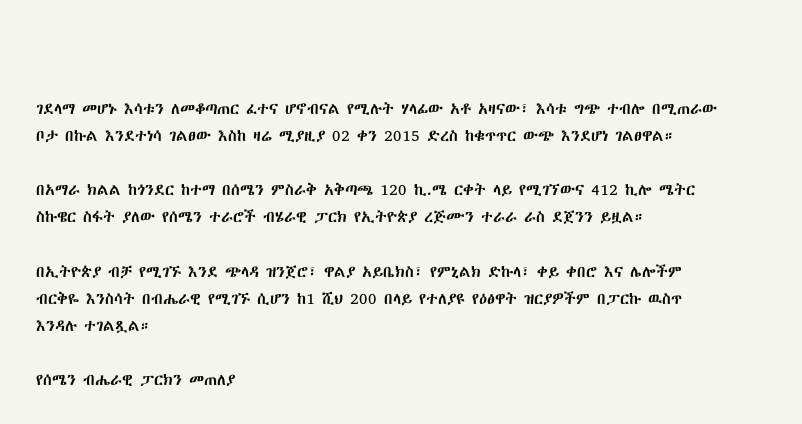ገደላማ መሆኑ እሳቱን ለመቆጣጠር ፈተና ሆኖብናል የሚሉት ሃላፊው አቶ አዛናው፣ እሳቱ ግጭ ተብሎ በሚጠራው ቦታ በኩል እንደተነሳ ገልፀው እስከ ዛሬ ሚያዚያ 02 ቀን 2015 ድረስ ከቁጥጥር ውጭ እንደሆነ ገልፀዋል።

በአማራ ክልል ከጎንደር ከተማ በሰሜን ምስራቅ አቅጣጫ 120 ኪ.ሜ ርቀት ላይ የሚገኘውና 412 ኪሎ ሜትር ስኩዌር ስፋት ያለው የሰሜን ተራሮች ብሄራዊ ፓርክ የኢትዮጵያ ረጅሙን ተራራ ራስ ደጀንን ይዟል።

በኢትዮጵያ ብቻ የሚገኙ እንደ ጭላዳ ዝንጀሮ፣ ዋልያ አይቤክስ፣ የምኒልክ ድኩላ፣ ቀይ ቀበሮ እና ሌሎችም ብርቅዬ እንስሳት በብሔራዊ የሚገኙ ሲሆን ከ1 ሺህ 200 በላይ የተለያዩ የዕፅዋት ዝርያዎችም በፓርኩ ዉስጥ እንዳሉ ተገልጿል።

የሰሜን ብሔራዊ ፓርክን መጠለያ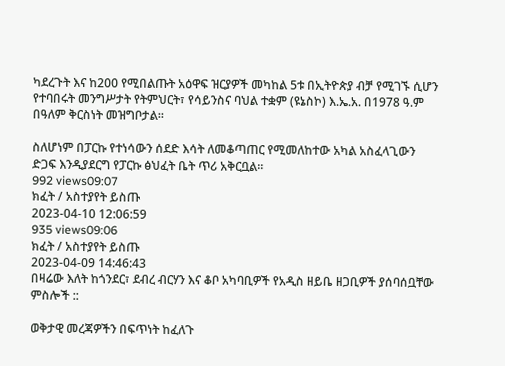ካደረጉት እና ከ200 የሚበልጡት አዕዋፍ ዝርያዎች መካከል 5ቱ በኢትዮጵያ ብቻ የሚገኙ ሲሆን የተባበሩት መንግሥታት የትምህርት፣ የሳይንስና ባህል ተቋም (ዩኔስኮ) እ.ኤ.አ. በ1978 ዓ.ም በዓለም ቅርስነት መዝግቦታል።

ስለሆነም በፓርኩ የተነሳውን ሰደድ እሳት ለመቆጣጠር የሚመለከተው አካል አስፈላጊውን ድጋፍ እንዲያደርግ የፓርኩ ፅህፈት ቤት ጥሪ አቅርቧል።
992 views09:07
ክፈት / አስተያየት ይስጡ
2023-04-10 12:06:59
935 views09:06
ክፈት / አስተያየት ይስጡ
2023-04-09 14:46:43
በዛሬው እለት ከጎንደር፣ ደብረ ብርሃን እና ቆቦ አካባቢዎች የአዲስ ዘይቤ ዘጋቢዎች ያሰባሰቧቸው ምስሎች ::

ወቅታዊ መረጃዎችን በፍጥነት ከፈለጉ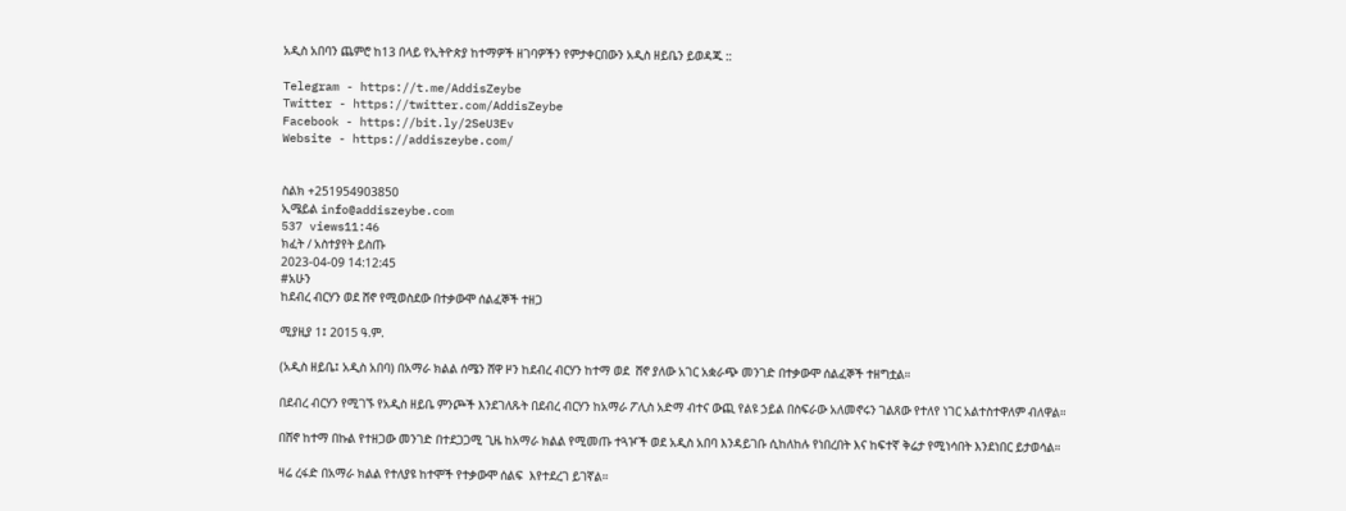አዲስ አበባን ጨምሮ ከ13 በላይ የኢትዮጵያ ከተማዎች ዘገባዎችን የምታቀርበውን አዲስ ዘይቤን ይወዳጁ ::

Telegram - https://t.me/AddisZeybe
Twitter - https://twitter.com/AddisZeybe
Facebook - https://bit.ly/2SeU3Ev
Website - https://addiszeybe.com/


ስልክ +251954903850
ኢሜይል info@addiszeybe.com
537 views11:46
ክፈት / አስተያየት ይስጡ
2023-04-09 14:12:45
#አሁን
ከደብረ ብርሃን ወደ ሸኖ የሚወስደው በተቃውሞ ሰልፈኞች ተዘጋ

ሚያዚያ 1፤ 2015 ዓ.ም.

(አዲስ ዘይቤ፤ አዲስ አበባ) በአማራ ክልል ሰሜን ሸዋ ዞን ከደብረ ብርሃን ከተማ ወደ  ሸኖ ያለው አገር አቋራጭ መንገድ በተቃውሞ ሰልፈኞች ተዘግቷል።

በደብረ ብርሃን የሚገኙ የአዲስ ዘይቤ ምንጮች እንደገለጹት በደብረ ብርሃን ከአማራ ፖሊስ አድማ ብተና ውጪ የልዩ ኃይል በስፍራው አለመኖሩን ገልጸው የተለየ ነገር አልተስተዋለም ብለዋል።

በሸኖ ከተማ በኩል የተዘጋው መንገድ በተደጋጋሚ ጊዜ ከአማራ ክልል የሚመጡ ተጓዦች ወደ አዲስ አበባ እንዳይገቡ ሲከለከሉ የነበረበት እና ከፍተኛ ቅሬታ የሚነሳበት እንደነበር ይታወሳል።

ዛሬ ረፋድ በአማራ ክልል የተለያዩ ከተሞች የተቃውሞ ሰልፍ  እየተደረገ ይገኛል።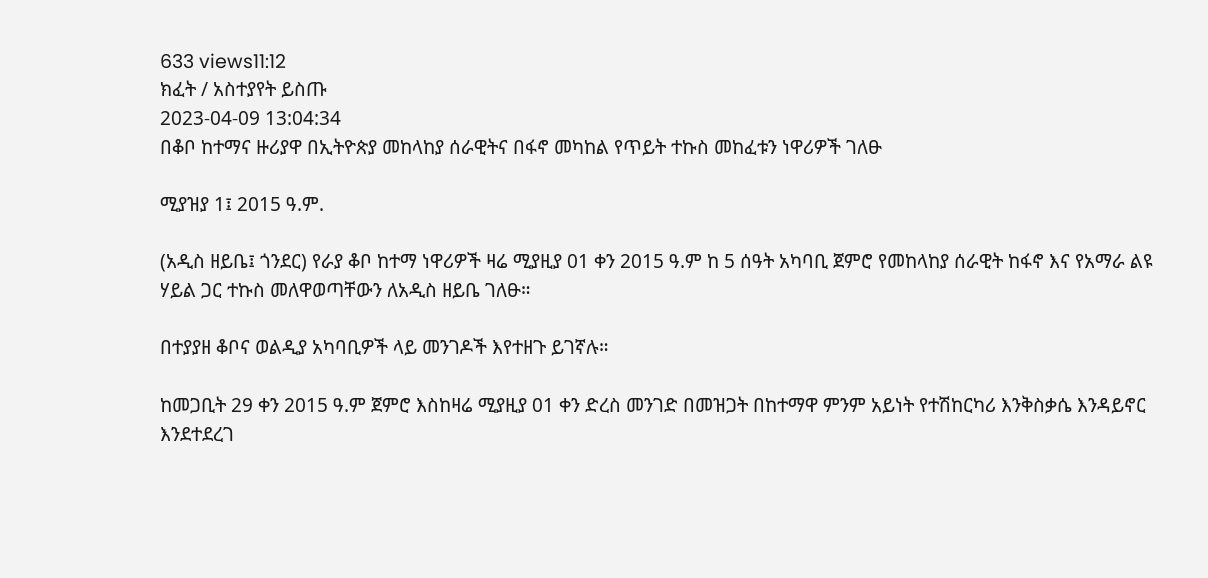633 views11:12
ክፈት / አስተያየት ይስጡ
2023-04-09 13:04:34
በቆቦ ከተማና ዙሪያዋ በኢትዮጵያ መከላከያ ሰራዊትና በፋኖ መካከል የጥይት ተኩስ መከፈቱን ነዋሪዎች ገለፁ

ሚያዝያ 1፤ 2015 ዓ.ም.

(አዲስ ዘይቤ፤ ጎንደር) የራያ ቆቦ ከተማ ነዋሪዎች ዛሬ ሚያዚያ 01 ቀን 2015 ዓ.ም ከ 5 ሰዓት አካባቢ ጀምሮ የመከላከያ ሰራዊት ከፋኖ እና የአማራ ልዩ ሃይል ጋር ተኩስ መለዋወጣቸውን ለአዲስ ዘይቤ ገለፁ።

በተያያዘ ቆቦና ወልዲያ አካባቢዎች ላይ መንገዶች እየተዘጉ ይገኛሉ።

ከመጋቢት 29 ቀን 2015 ዓ.ም ጀምሮ እስከዛሬ ሚያዚያ 01 ቀን ድረስ መንገድ በመዝጋት በከተማዋ ምንም አይነት የተሽከርካሪ እንቅስቃሴ እንዳይኖር እንደተደረገ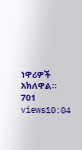ነዋሪዎች አክለዋል።
701 views10:04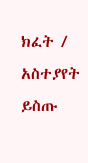ክፈት / አስተያየት ይስጡ